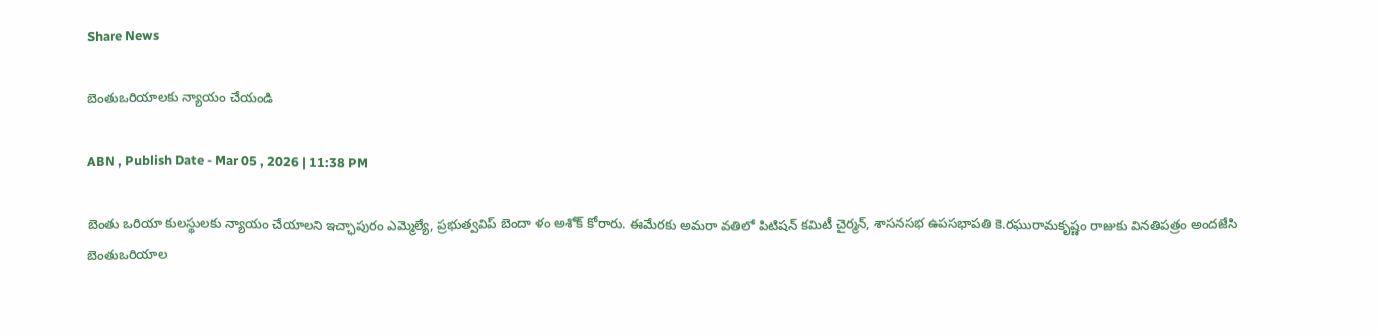Share News

బెంతుఒరియాలకు న్యాయం చేయండి

ABN , Publish Date - Mar 05 , 2026 | 11:38 PM

బెంతు ఒరియా కులస్థులకు న్యాయం చేయాలని ఇచ్ఛాపురం ఎమ్మెల్యే, ప్రభుత్వవిప్‌ బెందా ళం అశోక్‌ కోరారు. ఈమేరకు అమరా వతిలో పిటిషన్‌ కమిటీ చైర్మన్‌, శాసనసభ ఉపసభాపతి కె.రఘురామకృష్ణం రాజుకు వినతిపత్రం అందజేసి బెంతుఒరియాల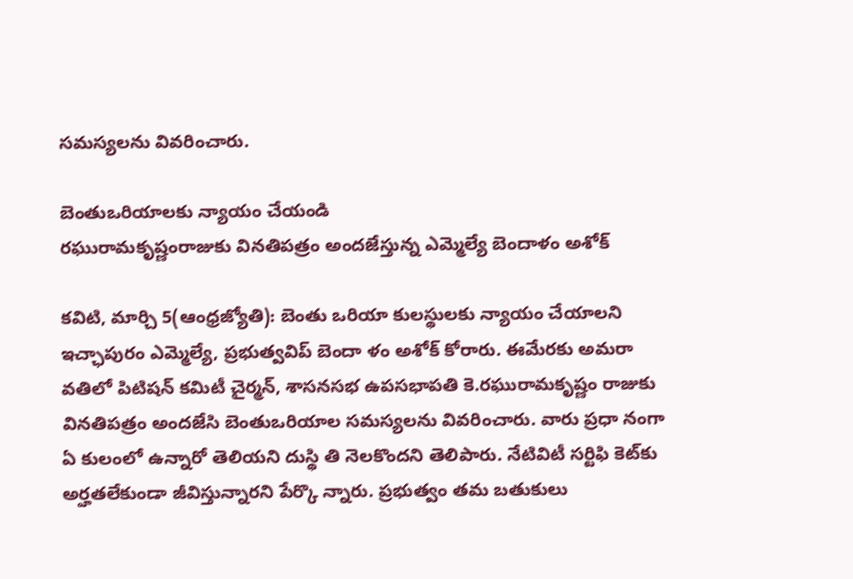సమస్యలను వివరించారు.

బెంతుఒరియాలకు న్యాయం చేయండి
రఘురామకృష్ణంరాజుకు వినతిపత్రం అందజేస్తున్న ఎమ్మెల్యే బెందాళం అశోక్‌

కవిటి, మార్చి 5(ఆంధ్రజ్యోతి): బెంతు ఒరియా కులస్థులకు న్యాయం చేయాలని ఇచ్ఛాపురం ఎమ్మెల్యే, ప్రభుత్వవిప్‌ బెందా ళం అశోక్‌ కోరారు. ఈమేరకు అమరా వతిలో పిటిషన్‌ కమిటీ చైర్మన్‌, శాసనసభ ఉపసభాపతి కె.రఘురామకృష్ణం రాజుకు వినతిపత్రం అందజేసి బెంతుఒరియాల సమస్యలను వివరించారు. వారు ప్రధా నంగా ఏ కులంలో ఉన్నారో తెలియని దుస్థి తి నెలకొందని తెలిపారు. నేటివిటీ సర్టిఫి కెట్‌కు అర్హతలేకుండా జీవిస్తున్నారని పేర్కొ న్నారు. ప్రభుత్వం తమ బతుకులు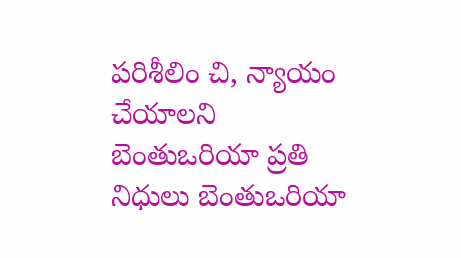పరిశీలిం చి, న్యాయం చేయాలని బెంతుఒరియా ప్రతి నిధులు బెంతుఒరియా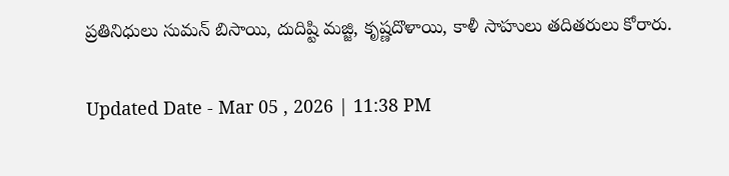ప్రతినిధులు సుమన్‌ బిసాయి, దుదిష్టి మజ్జి, కృష్ణదొళాయి, కాళీ సాహులు తదితరులు కోరారు.

Updated Date - Mar 05 , 2026 | 11:38 PM